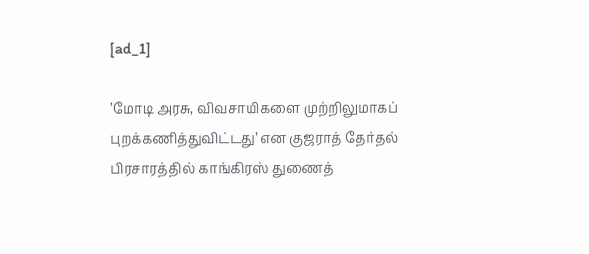[ad_1]

’மோடி அரசு, விவசாயிகளை முற்றிலுமாகப் புறக்கணித்துவிட்டது’ என குஜராத் தேர்தல் பிரசாரத்தில் காங்கிரஸ் துணைத்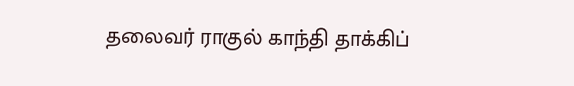தலைவர் ராகுல் காந்தி தாக்கிப்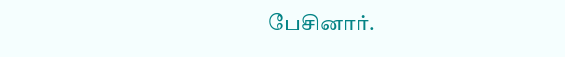பேசினார்.